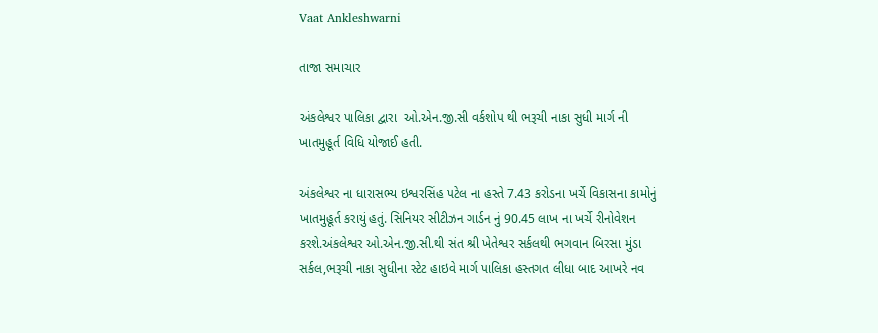Vaat Ankleshwarni

તાજા સમાચાર

અંકલેશ્વર પાલિકા દ્વારા  ઓ.એન.જી.સી વર્કશોપ થી ભરૂચી નાકા સુધી માર્ગ ની ખાતમુહૂર્ત વિધિ યોજાઈ હતી.

અંકલેશ્વર ના ધારાસભ્ય ઇશ્વરસિંહ પટેલ ના હસ્તે 7.43 કરોડના ખર્ચે વિકાસના કામોનું ખાતમુહૂર્ત કરાયું હતું. સિનિયર સીટીઝન ગાર્ડન નું 90.45 લાખ ના ખર્ચે રીનોવેશન કરશે.અંકલેશ્વર ઓ.એન.જી.સી.થી સંત શ્રી ખેતેશ્વર સર્કલથી ભગવાન બિરસા મુંડા સર્કલ,ભરૂચી નાકા સુધીના સ્ટેટ હાઇવે માર્ગ પાલિકા હસ્તગત લીધા બાદ આખરે નવ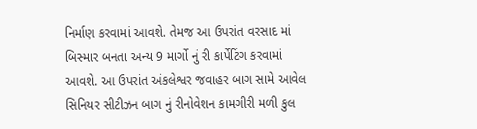નિર્માણ કરવામાં આવશે. તેમજ આ ઉપરાંત વરસાદ માં બિસ્માર બનતા અન્ય 9 માર્ગો નું રી કાર્પેટિંગ કરવામાં આવશે. આ ઉપરાંત અંકલેશ્વર જવાહર બાગ સામે આવેલ સિનિયર સીટીઝન બાગ નું રીનોવેશન કામગીરી મળી કુલ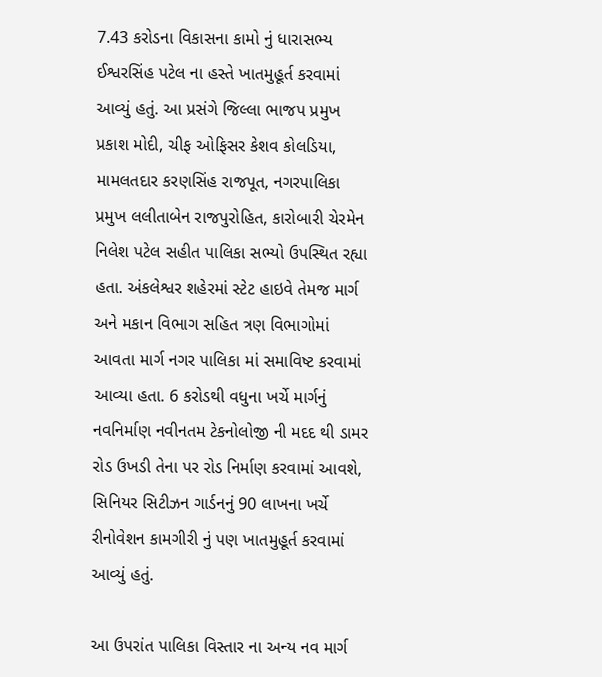7.43 કરોડના વિકાસના કામો નું ધારાસભ્ય ઈશ્વરસિંહ પટેલ ના હસ્તે ખાતમુહૂર્ત કરવામાં આવ્યું હતું. આ પ્રસંગે જિલ્લા ભાજપ પ્રમુખ પ્રકાશ મોદી, ચીફ ઓફિસર કેશવ કોલડિયા, મામલતદાર કરણસિંહ રાજપૂત, નગરપાલિકા પ્રમુખ લલીતાબેન રાજપુરોહિત, કારોબારી ચેરમેન નિલેશ પટેલ સહીત પાલિકા સભ્યો ઉપસ્થિત રહ્યા હતા. અંકલેશ્વર શહેરમાં સ્ટેટ હાઇવે તેમજ માર્ગ અને મકાન વિભાગ સહિત ત્રણ વિભાગોમાં આવતા માર્ગ નગર પાલિકા માં સમાવિષ્ટ કરવામાં આવ્યા હતા. 6 કરોડથી વધુના ખર્ચે માર્ગનું નવનિર્માણ નવીનતમ ટેકનોલોજી ની મદદ થી ડામર રોડ ઉખડી તેના પર રોડ નિર્માણ કરવામાં આવશે, સિનિયર સિટીઝન ગાર્ડનનું 90 લાખના ખર્ચે રીનોવેશન કામગીરી નું પણ ખાતમુહૂર્ત કરવામાં આવ્યું હતું.

આ ઉપરાંત પાલિકા વિસ્તાર ના અન્ય નવ માર્ગ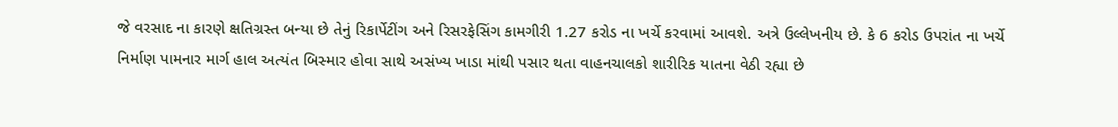જે વરસાદ ના કારણે ક્ષતિગ્રસ્ત બન્યા છે તેનું રિકાર્પેટીંગ અને રિસરફેસિંગ કામગીરી 1.27 કરોડ ના ખર્ચે કરવામાં આવશે. અત્રે ઉલ્લેખનીય છે. કે 6 કરોડ ઉપરાંત ના ખર્ચે નિર્માણ પામનાર માર્ગ હાલ અત્યંત બિસ્માર હોવા સાથે અસંખ્ય ખાડા માંથી પસાર થતા વાહનચાલકો શારીરિક યાતના વેઠી રહ્યા છે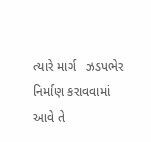ત્યારે માર્ગ   ઝડપભેર નિર્માણ કરાવવામાં આવે તે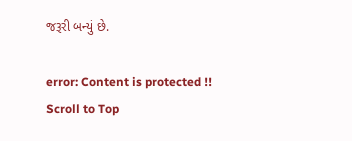જરૂરી બન્યું છે.

error: Content is protected !!
Scroll to Top